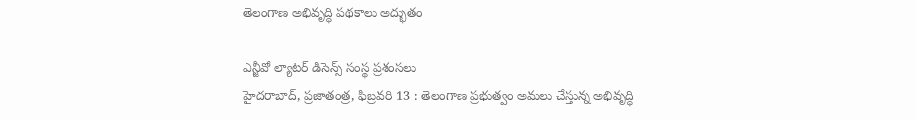తెలంగాణ అభివృద్ధి పథకాలు అద్భుతం

ఎన్జీవో ల్యాటర్‌ ‌డిసెన్స్ ‌సంస్థ ప్రశంసలు
హైదరాబాద్‌, ప్రజాతంత్ర, ఫిబ్రవరి 13 : తెలంగాణ ప్రభుత్వం అమలు చేస్తున్న అభివృద్ధి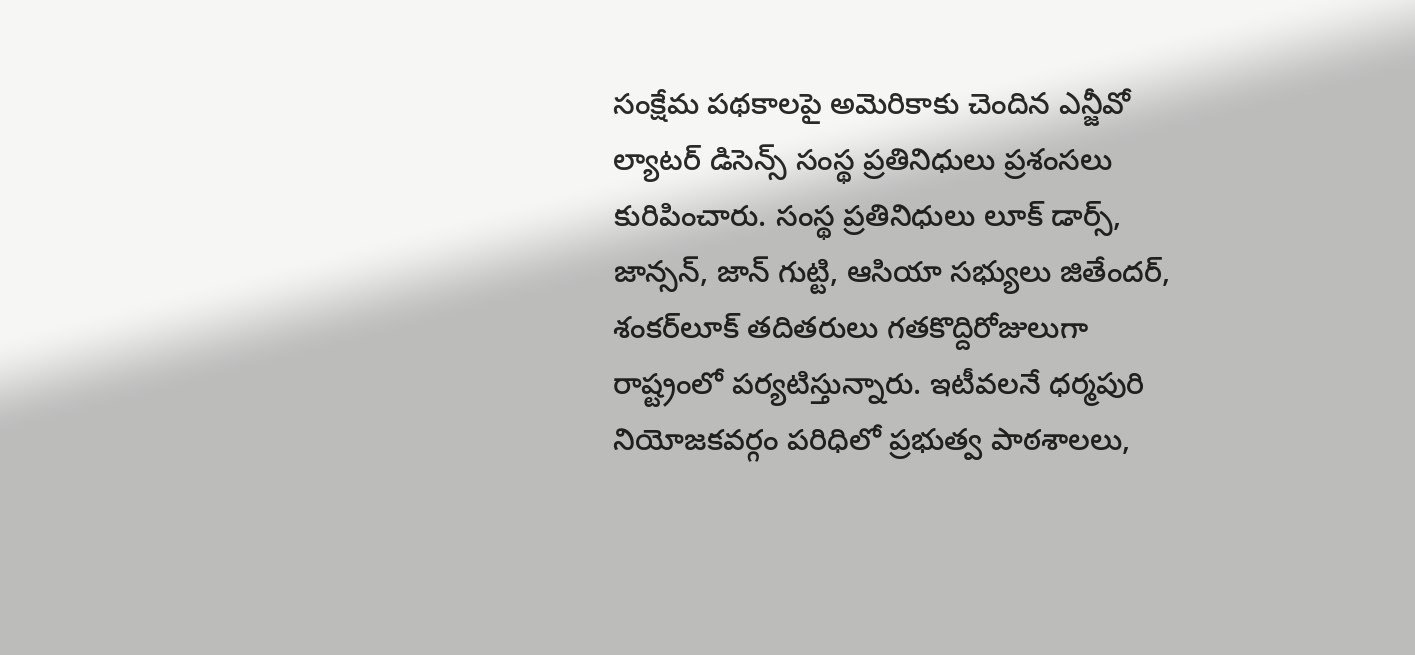సంక్షేమ పథకాలపై అమెరికాకు చెందిన ఎన్జీవో ల్యాటర్‌ ‌డిసెన్స్ ‌సంస్థ ప్రతినిధులు ప్రశంసలు కురిపించారు. సంస్థ ప్రతినిధులు లూక్‌ ‌డార్స్, జాన్సన్‌, జాన్‌ ‌గుట్టి, ఆసియా సభ్యులు జితేందర్‌, శంకర్‌లూక్‌ ‌తదితరులు గతకొద్దిరోజులుగా రాష్ట్రంలో పర్యటిస్తున్నారు. ఇటీవలనే ధర్మపురి నియోజకవర్గం పరిధిలో ప్రభుత్వ పాఠశాలలు,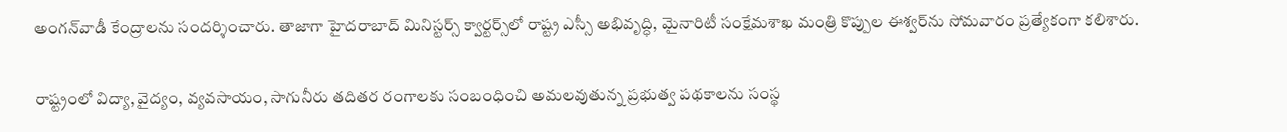అంగన్‌వాడీ కేంద్రాలను సందర్శించారు. తాజాగా హైదరాబాద్‌ ‌మినిస్టర్స్ ‌క్వార్టర్స్‌లో రాష్ట్ర ఎస్సీ అభివృద్ధి, మైనారిటీ సంక్షేమశాఖ మంత్రి కొప్పుల ఈశ్వర్‌ను సోమవారం ప్రత్యేకంగా కలిశారు.

రాష్ట్రంలో విద్యా, వైద్యం, వ్యవసాయం, సాగునీరు తదితర రంగాలకు సంబంధించి అమలవుతున్న ప్రభుత్వ పథకాలను సంస్థ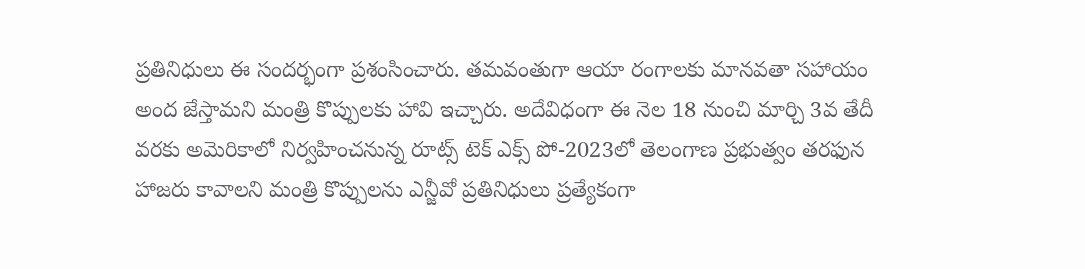ప్రతినిధులు ఈ సందర్భంగా ప్రశంసించారు. తమవంతుగా ఆయా రంగాలకు మానవతా సహాయం అంద జేస్తామని మంత్రి కొప్పులకు హావి ఇచ్చారు. అదేవిధంగా ఈ నెల 18 నుంచి మార్చి 3వ తేదీ వరకు అమెరికాలో నిర్వహించనున్న రూట్స్ ‌టెక్‌ ఎక్స్ ‌పో-2023లో తెలంగాణ ప్రభుత్వం తరఫున హాజరు కావాలని మంత్రి కొప్పులను ఎన్జీవో ప్రతినిధులు ప్రత్యేకంగా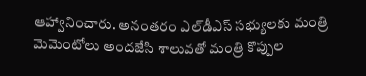ఆహ్వానించారు. అనంతరం ఎల్‌డీఎస్‌ ‌సభ్యులకు మంత్రి మెమెంటోలు అందజేసి శాలువతో మంత్రి కొప్పుల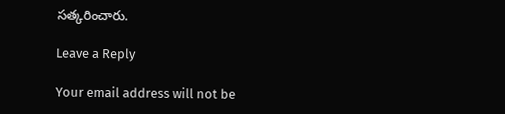సత్కరించారు.

Leave a Reply

Your email address will not be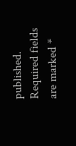published. Required fields are marked *